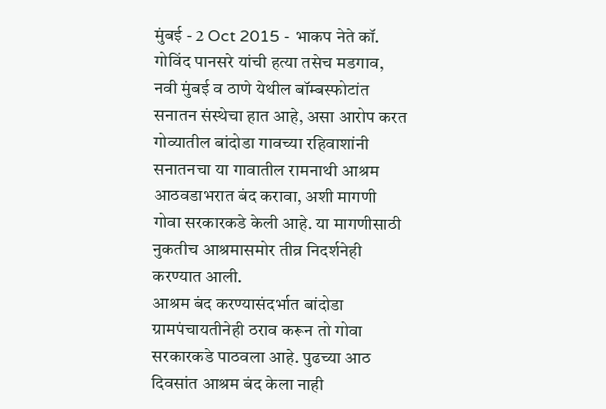मुंबई - 2 Oct 2015 - भाकप नेते कॉ. गोविंद पानसरे यांची हत्या तसेच मडगाव, नवी मुंबई व ठाणे येथील बॉम्बस्फोटांत सनातन संस्थेचा हात आहे, असा आरोप करत गोव्यातील बांदोडा गावच्या रहिवाशांनी सनातनचा या गावातील रामनाथी आश्रम आठवडाभरात बंद करावा, अशी मागणी गोवा सरकारकडे केली आहे. या मागणीसाठी नुकतीच आश्रमासमोर तीव्र निदर्शनेही करण्यात आली.
आश्रम बंद करण्यासंदर्भात बांदोडा ग्रामपंचायतीनेही ठराव करून तो गोवा सरकारकडे पाठवला आहे. पुढच्या आठ दिवसांत आश्रम बंद केला नाही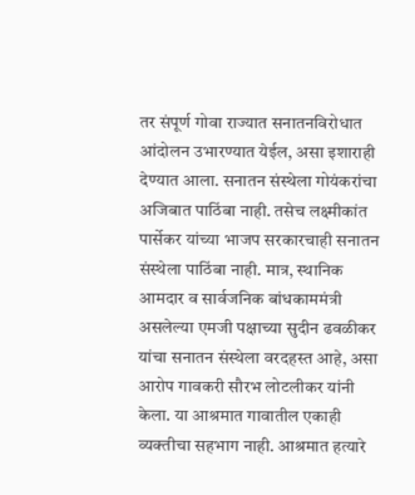तर संपूर्ण गोवा राज्यात सनातनविरोधात आंदोलन उभारण्यात येईल, असा इशाराही देण्यात आला. सनातन संस्थेला गोयंकरांचा अजिबात पाठिंबा नाही. तसेच लक्ष्मीकांत पार्सेकर यांच्या भाजप सरकारचाही सनातन संस्थेला पाठिंबा नाही. मात्र, स्थानिक आमदार व सार्वजनिक बांधकाममंत्री असलेल्या एमजी पक्षाच्या सुदीन ढवळीकर यांचा सनातन संस्थेला वरदहस्त आहे, असा आरोप गावकरी सौरभ लोटलीकर यांनी केला. या आश्रमात गावातील एकाही व्यक्तीचा सहभाग नाही. आश्रमात हत्यारे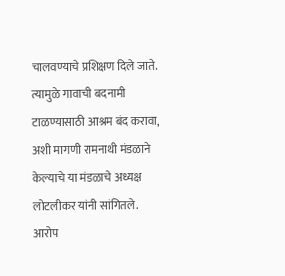चालवण्याचे प्रशिक्षण दिले जाते. त्यामुळे गावाची बदनामी टाळण्यासाठी आश्रम बंद करावा, अशी मागणी रामनाथी मंडळाने केल्याचे या मंडळाचे अध्यक्ष लोटलीकर यांनी सांगितले.
आरोप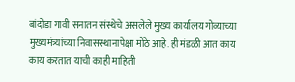बांदोडा गावी सनातन संस्थेचे असलेले मुख्य कार्यालय गोव्याच्या मुख्यमंत्र्यांच्या निवासस्थानापेक्षा मोठे आहे. ही मंडळी आत काय काय करतात याची काही माहिती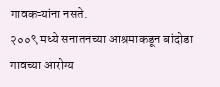गावकऱ्यांना नसते.
२००९ मध्ये सनातनच्या आश्रमाकडून बांदोडा गावच्या आरोग्य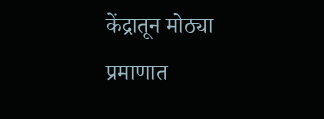केंद्रातून मोठ्या प्रमाणात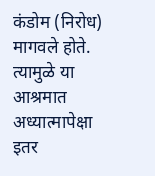कंडोम (निरोध) मागवले होते. त्यामुळे या आश्रमात अध्यात्मापेक्षा इतर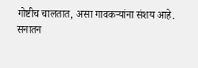गोष्टीच चालतात, असा गावकऱ्यांना संशय आहे.
सनातन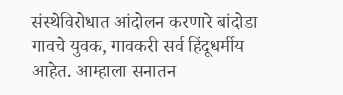संस्थेविरोधात आंदोलन करणारे बांदोडा गावचे युवक, गावकरी सर्व हिंदूधर्मीय आहेत. आम्हाला सनातन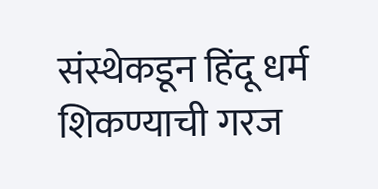संस्थेकडून हिंदू धर्म शिकण्याची गरज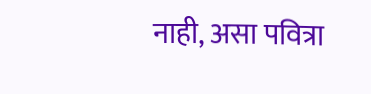नाही, असा पवित्रा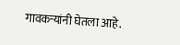गावकऱ्यांनी घेतला आहे.